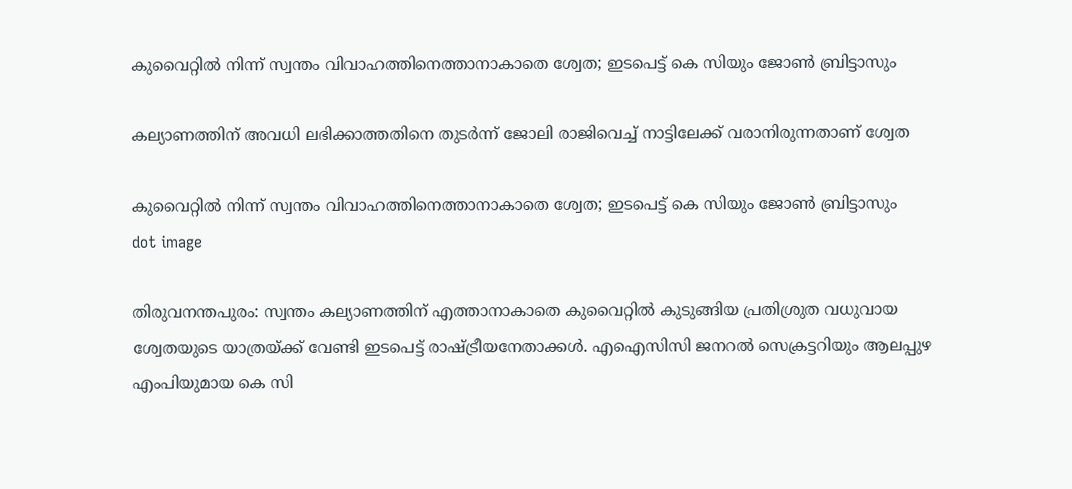കുവൈറ്റില്‍ നിന്ന് സ്വന്തം വിവാഹത്തിനെത്താനാകാതെ ശ്വേത; ഇടപെട്ട് കെ സിയും ജോണ്‍ ബ്രിട്ടാസും

കല്യാണത്തിന് അവധി ലഭിക്കാത്തതിനെ തുടർന്ന് ജോലി രാജിവെച്ച് നാട്ടിലേക്ക് വരാനിരുന്നതാണ് ശ്വേത

കുവൈറ്റില്‍ നിന്ന് സ്വന്തം വിവാഹത്തിനെത്താനാകാതെ ശ്വേത; ഇടപെട്ട് കെ സിയും ജോണ്‍ ബ്രിട്ടാസും
dot image

തിരുവനന്തപുരം: സ്വന്തം കല്യാണത്തിന് എത്താനാകാതെ കുവൈറ്റിൽ കുടുങ്ങിയ പ്രതിശ്രുത വധുവായ ശ്വേതയുടെ യാത്രയ്ക്ക് വേണ്ടി ഇടപെട്ട് രാഷ്ട്രീയനേതാക്കൾ. എഐസിസി ജനറൽ സെക്രട്ടറിയും ആലപ്പുഴ എംപിയുമായ കെ സി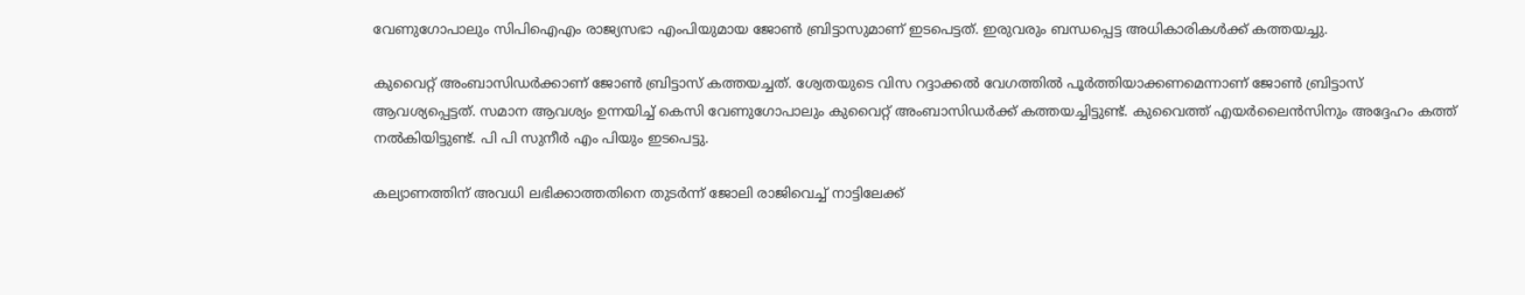വേണുഗോപാലും സിപിഐഎം രാജ്യസഭാ എംപിയുമായ ജോൺ ബ്രിട്ടാസുമാണ് ഇടപെട്ടത്. ഇരുവരും ബന്ധപ്പെട്ട അധികാരികൾക്ക് കത്തയച്ചു.

കുവൈറ്റ് അംബാസിഡർക്കാണ് ജോൺ ബ്രിട്ടാസ് കത്തയച്ചത്. ശ്വേതയുടെ വിസ റദ്ദാക്കൽ വേഗത്തിൽ പൂർത്തിയാക്കണമെന്നാണ് ജോൺ ബ്രിട്ടാസ് ആവശ്യപ്പെട്ടത്. സമാന ആവശ്യം ഉന്നയിച്ച് കെസി വേണുഗോപാലും കുവൈറ്റ് അംബാസിഡർക്ക് കത്തയച്ചിട്ടുണ്ട്. കുവൈത്ത് എയർലൈൻസിനും അദ്ദേഹം കത്ത് നൽകിയിട്ടുണ്ട്. പി പി സുനീർ എം പിയും ഇടപെട്ടു.

കല്യാണത്തിന് അവധി ലഭിക്കാത്തതിനെ തുടർന്ന് ജോലി രാജിവെച്ച് നാട്ടിലേക്ക്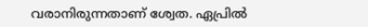വരാനിരുന്നതാണ് ശ്വേത. ഏപ്രിൽ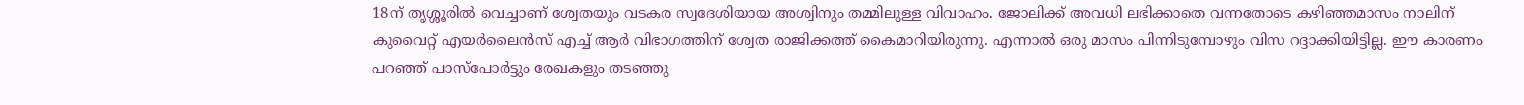18ന് തൃശ്ശൂരിൽ വെച്ചാണ് ശ്വേതയും വടകര സ്വദേശിയായ അശ്വിനും തമ്മിലുള്ള വിവാഹം. ജോലിക്ക് അവധി ലഭിക്കാതെ വന്നതോടെ കഴിഞ്ഞമാസം നാലിന് കുവൈറ്റ് എയർലൈൻസ് എച്ച് ആർ വിഭാഗത്തിന് ശ്വേത രാജിക്കത്ത് കൈമാറിയിരുന്നു. എന്നാൽ ഒരു മാസം പിന്നിടുമ്പോഴും വിസ റദ്ദാക്കിയിട്ടില്ല. ഈ കാരണം പറഞ്ഞ് പാസ്പോർട്ടും രേഖകളും തടഞ്ഞു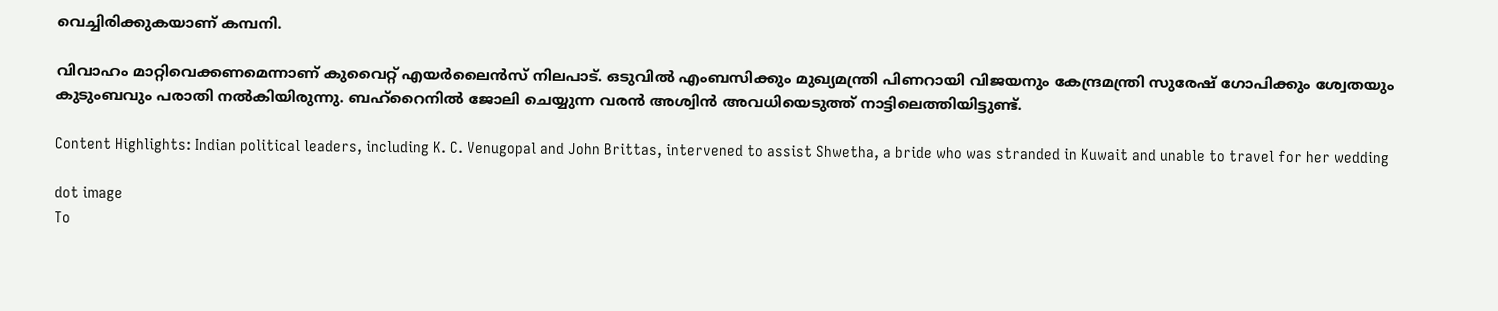വെച്ചിരിക്കുകയാണ് കമ്പനി.

വിവാഹം മാറ്റിവെക്കണമെന്നാണ് കുവൈറ്റ് എയർലൈൻസ് നിലപാട്. ഒടുവിൽ എംബസിക്കും മുഖ്യമന്ത്രി പിണറായി വിജയനും കേന്ദ്രമന്ത്രി സുരേഷ് ഗോപിക്കും ശ്വേതയും കുടുംബവും പരാതി നൽകിയിരുന്നു. ബഹ്റൈനിൽ ജോലി ചെയ്യുന്ന വരൻ അശ്വിൻ അവധിയെടുത്ത് നാട്ടിലെത്തിയിട്ടുണ്ട്.

Content Highlights: Indian political leaders, including K. C. Venugopal and John Brittas, intervened to assist Shwetha, a bride who was stranded in Kuwait and unable to travel for her wedding

dot image
To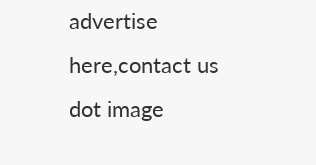advertise here,contact us
dot image